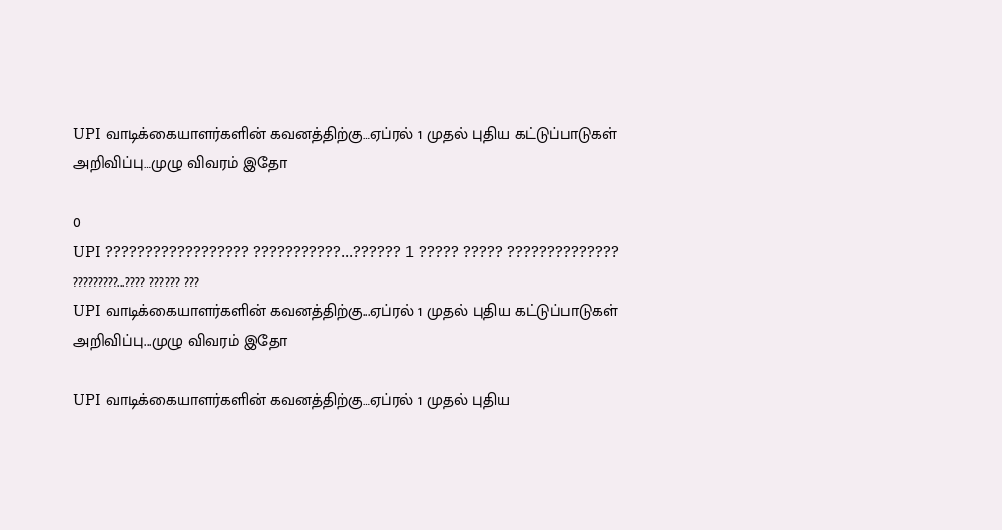UPI வாடிக்கையாளர்களின் கவனத்திற்கு…ஏப்ரல் 1 முதல் புதிய கட்டுப்பாடுகள் அறிவிப்பு…முழு விவரம் இதோ

0
UPI ?????????????????? ???????????...?????? 1 ????? ????? ?????????????? ?????????...???? ?????? ???
UPI வாடிக்கையாளர்களின் கவனத்திற்கு...ஏப்ரல் 1 முதல் புதிய கட்டுப்பாடுகள் அறிவிப்பு...முழு விவரம் இதோ

UPI வாடிக்கையாளர்களின் கவனத்திற்கு…ஏப்ரல் 1 முதல் புதிய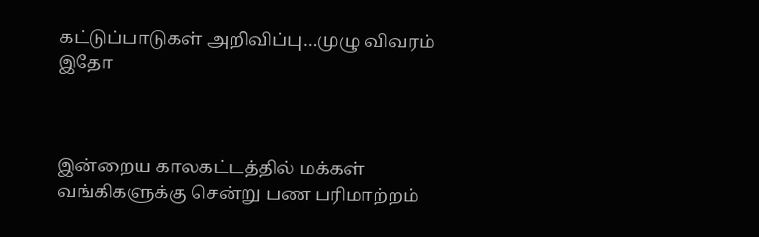கட்டுப்பாடுகள் அறிவிப்பு…முழு விவரம் இதோ



இன்றைய காலகட்டத்தில் மக்கள் வங்கிகளுக்கு சென்று பண பரிமாற்றம்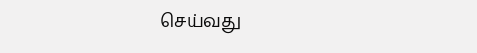செய்வது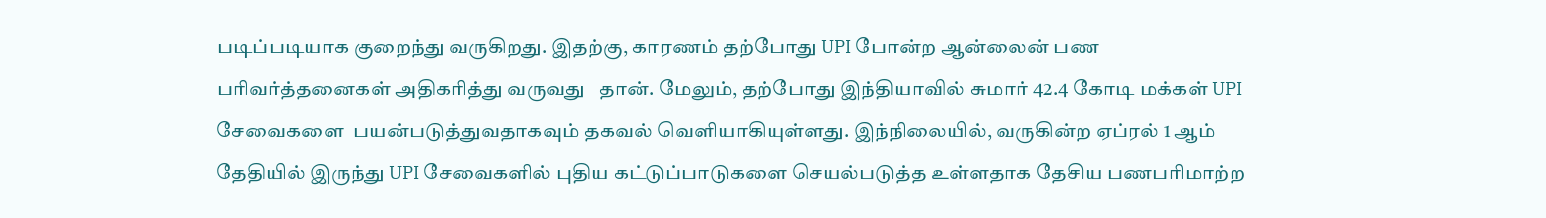படிப்படியாக குறைந்து வருகிறது. இதற்கு, காரணம் தற்போது UPI போன்ற ஆன்லைன் பண பரிவர்த்தனைகள் அதிகரித்து வருவது   தான். மேலும், தற்போது இந்தியாவில் சுமார் 42.4 கோடி மக்கள் UPI சேவைகளை  பயன்படுத்துவதாகவும் தகவல் வெளியாகியுள்ளது. இந்நிலையில், வருகின்ற ஏப்ரல் 1 ஆம் தேதியில் இருந்து UPI சேவைகளில் புதிய கட்டுப்பாடுகளை செயல்படுத்த உள்ளதாக தேசிய பணபரிமாற்ற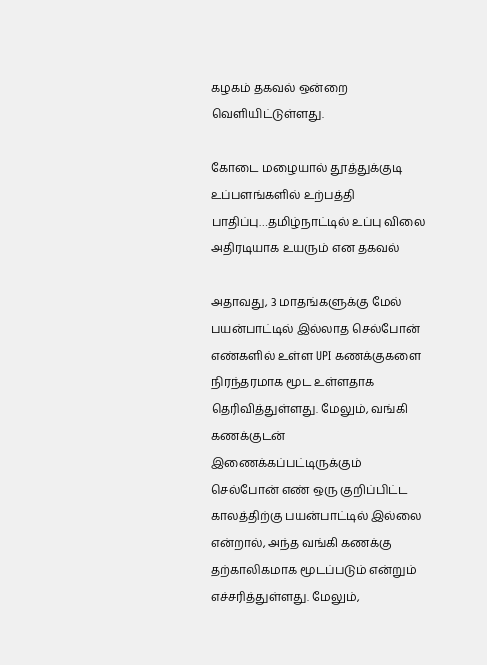கழகம் தகவல் ஒன்றை வெளியிட்டுள்ளது.

கோடை மழையால் தூத்துக்குடி உப்பளங்களில் உற்பத்தி பாதிப்பு…தமிழ்நாட்டில் உப்பு விலை அதிரடியாக உயரும் என தகவல்

அதாவது, 3 மாதங்களுக்கு மேல் பயன்பாட்டில் இல்லாத செல்போன் எண்களில் உள்ள UPI கணக்குகளை நிரந்தரமாக மூட உள்ளதாக தெரிவித்துள்ளது. மேலும், வங்கி கணக்குடன் இணைக்கப்பட்டிருக்கும் செல்போன் எண் ஒரு குறிப்பிட்ட காலத்திற்கு பயன்பாட்டில் இல்லை என்றால், அந்த வங்கி கணக்கு தற்காலிகமாக மூடப்படும் என்றும் எச்சரித்துள்ளது. மேலும்,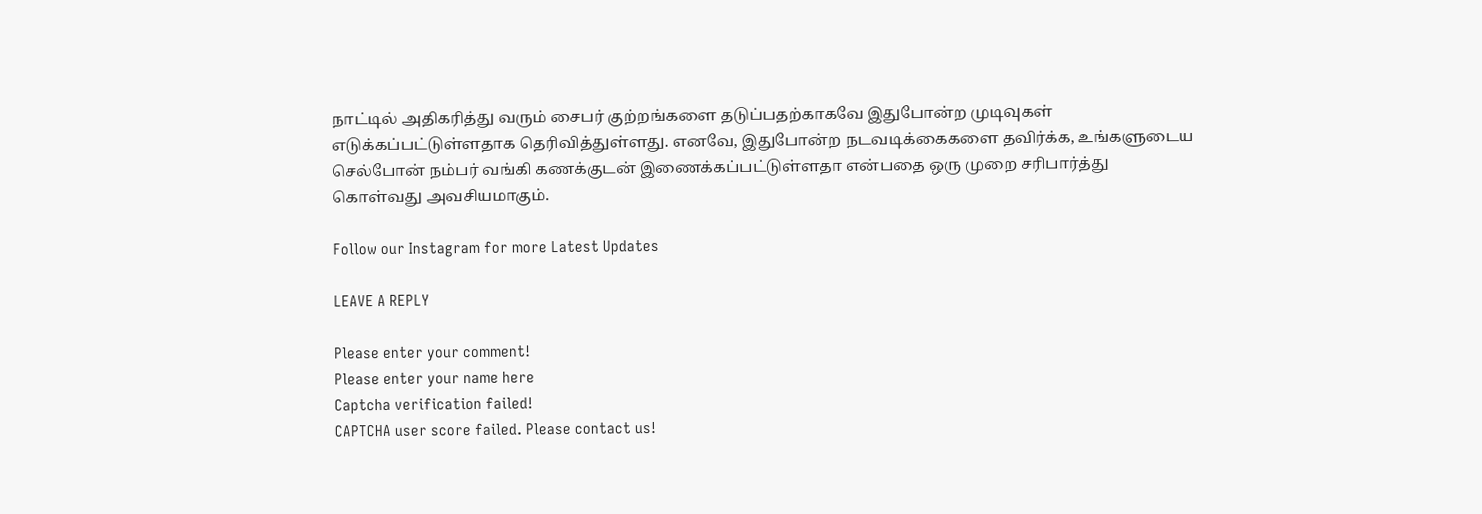நாட்டில் அதிகரித்து வரும் சைபர் குற்றங்களை தடுப்பதற்காகவே இதுபோன்ற முடிவுகள் எடுக்கப்பட்டுள்ளதாக தெரிவித்துள்ளது. எனவே, இதுபோன்ற நடவடிக்கைகளை தவிர்க்க, உங்களுடைய செல்போன் நம்பர் வங்கி கணக்குடன் இணைக்கப்பட்டுள்ளதா என்பதை ஒரு முறை சரிபார்த்து கொள்வது அவசியமாகும்.

Follow our Instagram for more Latest Updates

LEAVE A REPLY

Please enter your comment!
Please enter your name here
Captcha verification failed!
CAPTCHA user score failed. Please contact us!